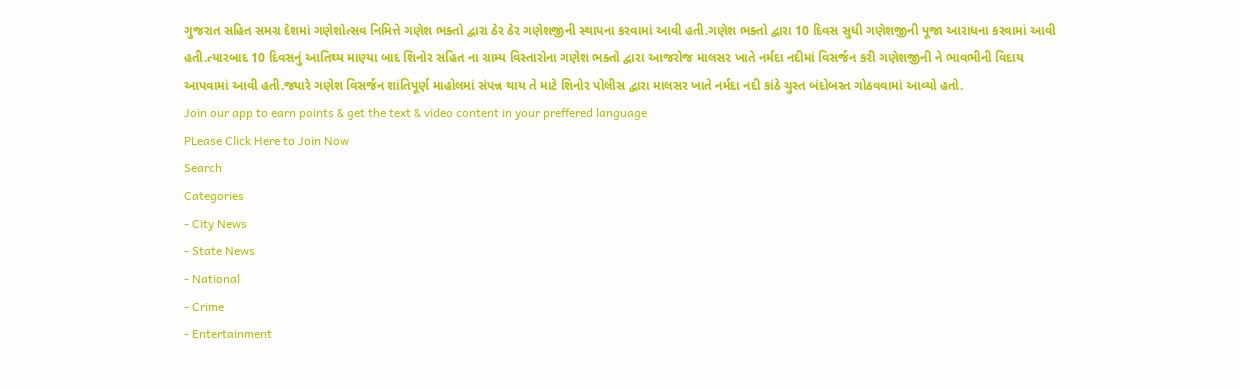ગુજરાત સહિત સમગ્ર દેશમાં ગણેશોત્સવ નિમિત્તે ગણેશ ભક્તો દ્વારા ઠેર ઠેર ગણેશજીની સ્થાપના કરવામાં આવી હતી.ગણેશ ભક્તો દ્વારા 10 દિવસ સુધી ગણેશજીની પૂજા આરાધના કરવામાં આવી હતી.ત્યારબાદ 10 દિવસનું આતિથ્ય માણ્યા બાદ શિનોર સહિત ના ગ્રામ્ય વિસ્તારોના ગણેશ ભક્તો દ્વારા આજરોજ માલસર ખાતે નર્મદા નદીમાં વિસર્જન કરી ગણેશજીની ને ભાવભીની વિદાય આપવામાં આવી હતી.જ્યારે ગણેશ વિસર્જન શાંતિપૂર્ણ માહોલમાં સંપન્ન થાય તે માટે શિનોર પોલીસ દ્વારા માલસર ખાતે નર્મદા નદી કાંઠે ચુસ્ત બંદોબસ્ત ગોઠવવામાં આવ્યો હતો.
Join our app to earn points & get the text & video content in your preffered language
PLease Click Here to Join Now
Search
Categories
- City News
- State News
- National
- Crime
- Entertainment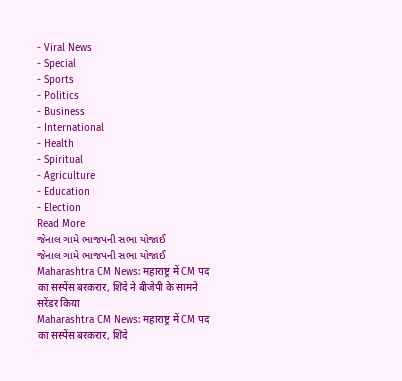- Viral News
- Special
- Sports
- Politics
- Business
- International
- Health
- Spiritual
- Agriculture
- Education
- Election
Read More
જેનાલ ગામે ભાજપની સભા યોજાઈ
જેનાલ ગામે ભાજપની સભા યોજાઈ
Maharashtra CM News: महाराष्ट्र में CM पद का सस्पेंस बरकरार, शिंदे ने बीजेपी के सामने सरेंडर किया
Maharashtra CM News: महाराष्ट्र में CM पद का सस्पेंस बरकरार, शिंदे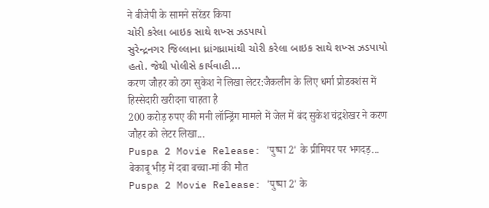ने बीजेपी के सामने सरेंडर किया
ચોરી કરેલા બાઇક સાથે શખ્સ ઝડપાયો
સુરેન્દ્રનગર જિલ્લાના ધ્રાંગધ્રામાંથી ચોરી કરેલા બાઇક સાથે શખ્સ ઝડપાયો હતો. જેથી પોલીસે કાર્યવાહી...
करण जौहर को ठग सुकेश ने लिखा लेटर:जैकलीन के लिए धर्मा प्रोडक्शंस में हिस्सेदारी खरीदना चाहता है
200 करोड़ रुपए की मनी लॉन्ड्रिंग मामले में जेल में बंद सुकेश चंद्रशेखर ने करण जौहर को लेटर लिखा...
Puspa 2 Movie Release: 'पुष्पा 2' के प्रीमियर पर भगदड़... बेकाबू भीड़ में दबा बच्चा-मां की मौत
Puspa 2 Movie Release: 'पुष्पा 2' के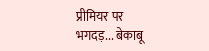प्रीमियर पर भगदड़... बेकाबू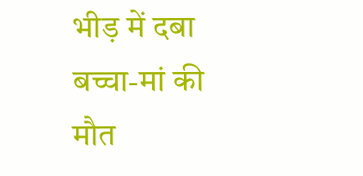भीड़ में दबा बच्चा-मां की मौत